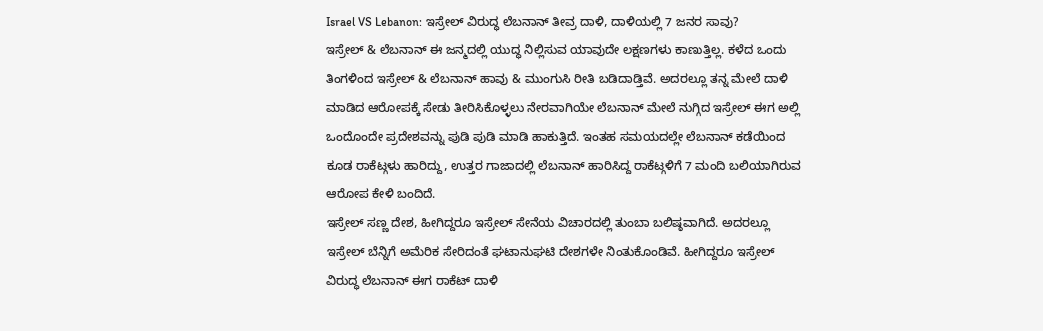Israel VS Lebanon: ಇಸ್ರೇಲ್ ವಿರುದ್ಧ ಲೆಬನಾನ್ ತೀವ್ರ ದಾಳಿ, ದಾಳಿಯಲ್ಲಿ 7 ಜನರ ಸಾವು?
ಇಸ್ರೇಲ್ & ಲೆಬನಾನ್ ಈ ಜನ್ಮದಲ್ಲಿ ಯುದ್ಧ ನಿಲ್ಲಿಸುವ ಯಾವುದೇ ಲಕ್ಷಣಗಳು ಕಾಣುತ್ತಿಲ್ಲ. ಕಳೆದ ಒಂದು ತಿಂಗಳಿಂದ ಇಸ್ರೇಲ್ & ಲೆಬನಾನ್ ಹಾವು & ಮುಂಗುಸಿ ರೀತಿ ಬಡಿದಾಡ್ತಿವೆ. ಅದರಲ್ಲೂ ತನ್ನ ಮೇಲೆ ದಾಳಿ ಮಾಡಿದ ಆರೋಪಕ್ಕೆ ಸೇಡು ತೀರಿಸಿಕೊಳ್ಳಲು ನೇರವಾಗಿಯೇ ಲೆಬನಾನ್ ಮೇಲೆ ನುಗ್ಗಿದ ಇಸ್ರೇಲ್ ಈಗ ಅಲ್ಲಿ ಒಂದೊಂದೇ ಪ್ರದೇಶವನ್ನು ಪುಡಿ ಪುಡಿ ಮಾಡಿ ಹಾಕುತ್ತಿದೆ. ಇಂತಹ ಸಮಯದಲ್ಲೇ ಲೆಬನಾನ್ ಕಡೆಯಿಂದ ಕೂಡ ರಾಕೆಟ್ಗಳು ಹಾರಿದ್ದು, ಉತ್ತರ ಗಾಜಾದಲ್ಲಿ ಲೆಬನಾನ್ ಹಾರಿಸಿದ್ದ ರಾಕೆಟ್ಗಳಿಗೆ 7 ಮಂದಿ ಬಲಿಯಾಗಿರುವ ಆರೋಪ ಕೇಳಿ ಬಂದಿದೆ.
ಇಸ್ರೇಲ್ ಸಣ್ಣ ದೇಶ, ಹೀಗಿದ್ದರೂ ಇಸ್ರೇಲ್ ಸೇನೆಯ ವಿಚಾರದಲ್ಲಿ ತುಂಬಾ ಬಲಿಷ್ಠವಾಗಿದೆ. ಅದರಲ್ಲೂ ಇಸ್ರೇಲ್ ಬೆನ್ನಿಗೆ ಅಮೆರಿಕ ಸೇರಿದಂತೆ ಘಟಾನುಘಟಿ ದೇಶಗಳೇ ನಿಂತುಕೊಂಡಿವೆ. ಹೀಗಿದ್ದರೂ ಇಸ್ರೇಲ್ ವಿರುದ್ಧ ಲೆಬನಾನ್ ಈಗ ರಾಕೆಟ್ ದಾಳಿ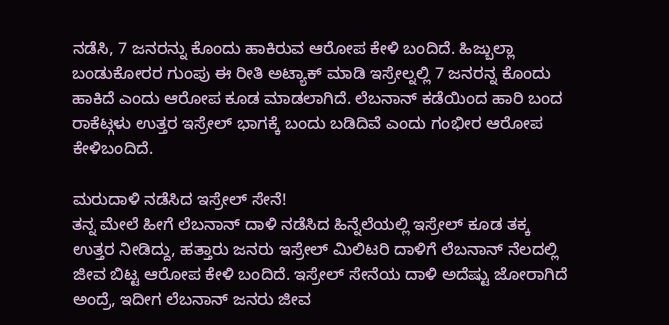ನಡೆಸಿ, 7 ಜನರನ್ನು ಕೊಂದು ಹಾಕಿರುವ ಆರೋಪ ಕೇಳಿ ಬಂದಿದೆ. ಹಿಜ್ಬುಲ್ಲಾ ಬಂಡುಕೋರರ ಗುಂಪು ಈ ರೀತಿ ಅಟ್ಯಾಕ್ ಮಾಡಿ ಇಸ್ರೇಲ್ನಲ್ಲಿ 7 ಜನರನ್ನ ಕೊಂದು ಹಾಕಿದೆ ಎಂದು ಆರೋಪ ಕೂಡ ಮಾಡಲಾಗಿದೆ. ಲೆಬನಾನ್ ಕಡೆಯಿಂದ ಹಾರಿ ಬಂದ ರಾಕೆಟ್ಗಳು ಉತ್ತರ ಇಸ್ರೇಲ್ ಭಾಗಕ್ಕೆ ಬಂದು ಬಡಿದಿವೆ ಎಂದು ಗಂಭೀರ ಆರೋಪ ಕೇಳಿಬಂದಿದೆ.

ಮರುದಾಳಿ ನಡೆಸಿದ ಇಸ್ರೇಲ್ ಸೇನೆ!
ತನ್ನ ಮೇಲೆ ಹೀಗೆ ಲೆಬನಾನ್ ದಾಳಿ ನಡೆಸಿದ ಹಿನ್ನೆಲೆಯಲ್ಲಿ ಇಸ್ರೇಲ್ ಕೂಡ ತಕ್ಕ ಉತ್ತರ ನೀಡಿದ್ದು, ಹತ್ತಾರು ಜನರು ಇಸ್ರೇಲ್ ಮಿಲಿಟರಿ ದಾಳಿಗೆ ಲೆಬನಾನ್ ನೆಲದಲ್ಲಿ ಜೀವ ಬಿಟ್ಟ ಆರೋಪ ಕೇಳಿ ಬಂದಿದೆ. ಇಸ್ರೇಲ್ ಸೇನೆಯ ದಾಳಿ ಅದೆಷ್ಟು ಜೋರಾಗಿದೆ ಅಂದ್ರೆ, ಇದೀಗ ಲೆಬನಾನ್ ಜನರು ಜೀವ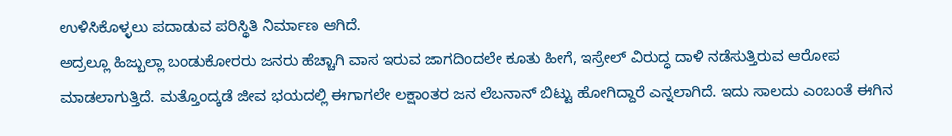ಉಳಿಸಿಕೊಳ್ಳಲು ಪದಾಡುವ ಪರಿಸ್ಥಿತಿ ನಿರ್ಮಾಣ ಆಗಿದೆ.
ಅದ್ರಲ್ಲೂ ಹಿಜ್ಬುಲ್ಲಾ ಬಂಡುಕೋರರು ಜನರು ಹೆಚ್ಚಾಗಿ ವಾಸ ಇರುವ ಜಾಗದಿಂದಲೇ ಕೂತು ಹೀಗೆ, ಇಸ್ರೇಲ್ ವಿರುದ್ಧ ದಾಳಿ ನಡೆಸುತ್ತಿರುವ ಆರೋಪ ಮಾಡಲಾಗುತ್ತಿದೆ. ಮತ್ತೊಂದ್ಕಡೆ ಜೀವ ಭಯದಲ್ಲಿ ಈಗಾಗಲೇ ಲಕ್ಷಾಂತರ ಜನ ಲೆಬನಾನ್ ಬಿಟ್ಟು ಹೋಗಿದ್ದಾರೆ ಎನ್ನಲಾಗಿದೆ. ಇದು ಸಾಲದು ಎಂಬಂತೆ ಈಗಿನ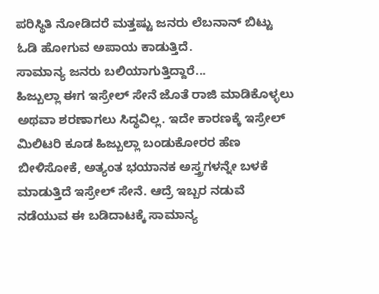ಪರಿಸ್ಥಿತಿ ನೋಡಿದರೆ ಮತ್ತಷ್ಟು ಜನರು ಲೆಬನಾನ್ ಬಿಟ್ಟು ಓಡಿ ಹೋಗುವ ಅಪಾಯ ಕಾಡುತ್ತಿದೆ.
ಸಾಮಾನ್ಯ ಜನರು ಬಲಿಯಾಗುತ್ತಿದ್ದಾರೆ...
ಹಿಜ್ಬುಲ್ಲಾ ಈಗ ಇಸ್ರೇಲ್ ಸೇನೆ ಜೊತೆ ರಾಜಿ ಮಾಡಿಕೊಳ್ಳಲು ಅಥವಾ ಶರಣಾಗಲು ಸಿದ್ಧವಿಲ್ಲ. ಇದೇ ಕಾರಣಕ್ಕೆ ಇಸ್ರೇಲ್ ಮಿಲಿಟರಿ ಕೂಡ ಹಿಜ್ಬುಲ್ಲಾ ಬಂಡುಕೋರರ ಹೆಣ ಬೀಳಿಸೋಕೆ, ಅತ್ಯಂತ ಭಯಾನಕ ಅಸ್ತ್ರಗಳನ್ನೇ ಬಳಕೆ ಮಾಡುತ್ತಿದೆ ಇಸ್ರೇಲ್ ಸೇನೆ. ಆದ್ರೆ ಇಬ್ಬರ ನಡುವೆ ನಡೆಯುವ ಈ ಬಡಿದಾಟಕ್ಕೆ ಸಾಮಾನ್ಯ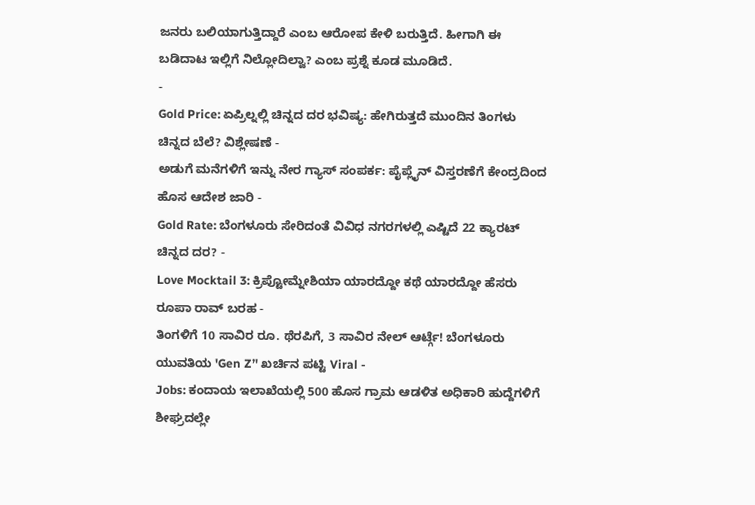ಜನರು ಬಲಿಯಾಗುತ್ತಿದ್ದಾರೆ ಎಂಬ ಆರೋಪ ಕೇಳಿ ಬರುತ್ತಿದೆ. ಹೀಗಾಗಿ ಈ ಬಡಿದಾಟ ಇಲ್ಲಿಗೆ ನಿಲ್ಲೋದಿಲ್ವಾ? ಎಂಬ ಪ್ರಶ್ನೆ ಕೂಡ ಮೂಡಿದೆ.
-
Gold Price: ಏಪ್ರಿಲ್ನಲ್ಲಿ ಚಿನ್ನದ ದರ ಭವಿಷ್ಯ: ಹೇಗಿರುತ್ತದೆ ಮುಂದಿನ ತಿಂಗಳು ಚಿನ್ನದ ಬೆಲೆ? ವಿಶ್ಲೇಷಣೆ -
ಅಡುಗೆ ಮನೆಗಳಿಗೆ ಇನ್ನು ನೇರ ಗ್ಯಾಸ್ ಸಂಪರ್ಕ: ಪೈಪ್ಲೈನ್ ವಿಸ್ತರಣೆಗೆ ಕೇಂದ್ರದಿಂದ ಹೊಸ ಆದೇಶ ಜಾರಿ -
Gold Rate: ಬೆಂಗಳೂರು ಸೇರಿದಂತೆ ವಿವಿಧ ನಗರಗಳಲ್ಲಿ ಎಷ್ಟಿದೆ 22 ಕ್ಯಾರಟ್ ಚಿನ್ನದ ದರ? -
Love Mocktail 3: ಕ್ರಿಪ್ಟೋಮ್ನೇಶಿಯಾ ಯಾರದ್ದೋ ಕಥೆ ಯಾರದ್ದೋ ಹೆಸರು ರೂಪಾ ರಾವ್ ಬರಹ -
ತಿಂಗಳಿಗೆ 10 ಸಾವಿರ ರೂ. ಥೆರಪಿಗೆ, 3 ಸಾವಿರ ನೇಲ್ ಆರ್ಟ್ಗೆ! ಬೆಂಗಳೂರು ಯುವತಿಯ 'Gen Z’' ಖರ್ಚಿನ ಪಟ್ಟಿ Viral -
Jobs: ಕಂದಾಯ ಇಲಾಖೆಯಲ್ಲಿ 500 ಹೊಸ ಗ್ರಾಮ ಆಡಳಿತ ಅಧಿಕಾರಿ ಹುದ್ದೆಗಳಿಗೆ ಶೀಘ್ರದಲ್ಲೇ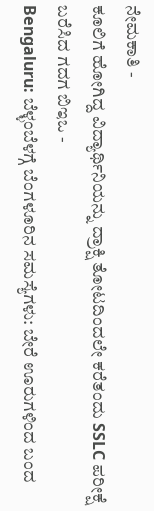ನೇಮಕಾತಿ -
ಕೂಲಿಗೆ ಹೋಗಿದ್ದ ವಿದ್ಯಾರ್ಥಿನಿಯನ್ನು ದ್ರಾಕ್ಷಿ ತೋಟದಿಂದಲೇ ಕರೆತಂದು SSLC ಪರೀಕ್ಷೆ ಬರೆಸಿದ ಗದಗ ಬಿಇಒ -
Bengaluru: ಬೆಳ್ಳಂಬೆಳಗ್ಗೆ ಬೆಂಗಳೂರಿನ ಸಮಸ್ಯೆಗಳು: ಬೇರೆ ಊರುಗಳಿಂದ ಬಂದ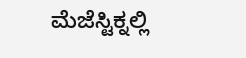ಮೆಜೆಸ್ಟಿಕ್ನಲ್ಲಿ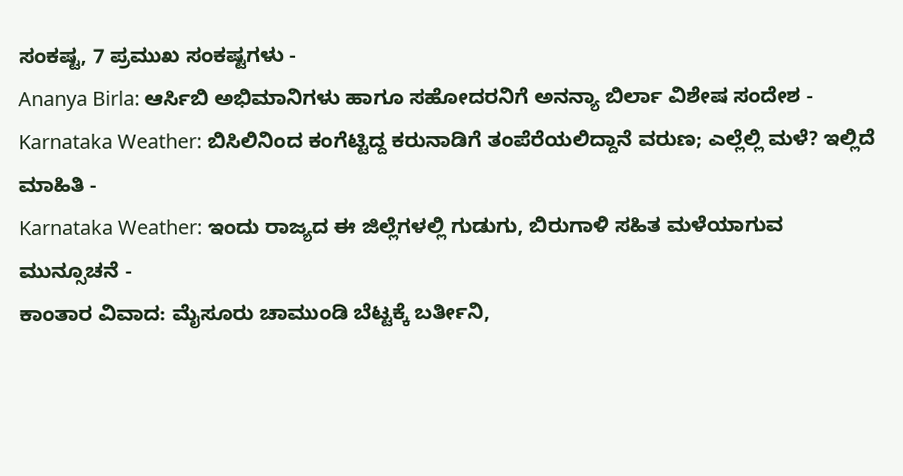ಸಂಕಷ್ಟ, 7 ಪ್ರಮುಖ ಸಂಕಷ್ಟಗಳು -
Ananya Birla: ಆರ್ಸಿಬಿ ಅಭಿಮಾನಿಗಳು ಹಾಗೂ ಸಹೋದರನಿಗೆ ಅನನ್ಯಾ ಬಿರ್ಲಾ ವಿಶೇಷ ಸಂದೇಶ -
Karnataka Weather: ಬಿಸಿಲಿನಿಂದ ಕಂಗೆಟ್ಟಿದ್ದ ಕರುನಾಡಿಗೆ ತಂಪೆರೆಯಲಿದ್ದಾನೆ ವರುಣ; ಎಲ್ಲೆಲ್ಲಿ ಮಳೆ? ಇಲ್ಲಿದೆ ಮಾಹಿತಿ -
Karnataka Weather: ಇಂದು ರಾಜ್ಯದ ಈ ಜಿಲ್ಲೆಗಳಲ್ಲಿ ಗುಡುಗು, ಬಿರುಗಾಳಿ ಸಹಿತ ಮಳೆಯಾಗುವ ಮುನ್ಸೂಚನೆ -
ಕಾಂತಾರ ವಿವಾದ: ಮೈಸೂರು ಚಾಮುಂಡಿ ಬೆಟ್ಟಕ್ಕೆ ಬರ್ತೀನಿ,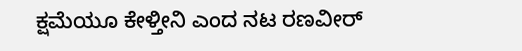ಕ್ಷಮೆಯೂ ಕೇಳ್ತೀನಿ ಎಂದ ನಟ ರಣವೀರ್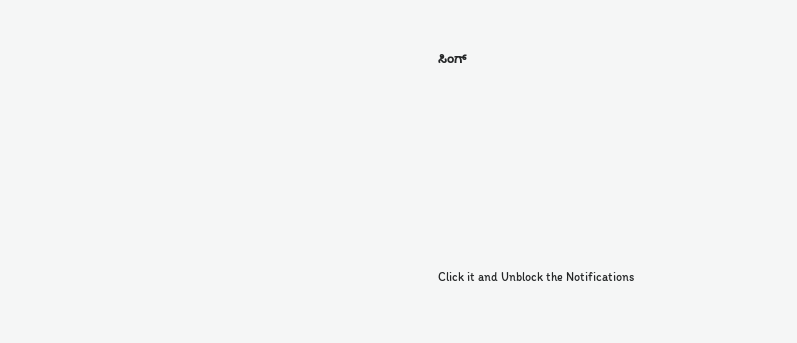ಸಿಂಗ್












Click it and Unblock the Notifications